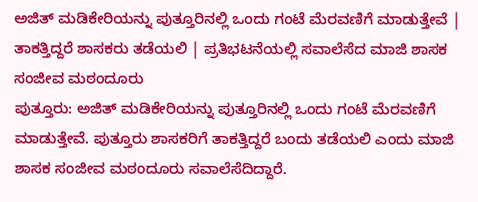ಅಜಿತ್ ಮಡಿಕೇರಿಯನ್ನು ಪುತ್ತೂರಿನಲ್ಲಿ ಒಂದು ಗಂಟೆ ಮೆರವಣಿಗೆ ಮಾಡುತ್ತೇವೆ | ತಾಕತ್ತಿದ್ದರೆ ಶಾಸಕರು ತಡೆಯಲಿ | ಪ್ರತಿಭಟನೆಯಲ್ಲಿ ಸವಾಲೆಸೆದ ಮಾಜಿ ಶಾಸಕ ಸಂಜೀವ ಮಠಂದೂರು
ಪುತ್ತೂರು: ಅಜಿತ್ ಮಡಿಕೇರಿಯನ್ನು ಪುತ್ತೂರಿನಲ್ಲಿ ಒಂದು ಗಂಟೆ ಮೆರವಣಿಗೆ ಮಾಡುತ್ತೇವೆ. ಪುತ್ತೂರು ಶಾಸಕರಿಗೆ ತಾಕತ್ತಿದ್ದರೆ ಬಂದು ತಡೆಯಲಿ ಎಂದು ಮಾಜಿ ಶಾಸಕ ಸಂಜೀವ ಮಠಂದೂರು ಸವಾಲೆಸೆದಿದ್ದಾರೆ.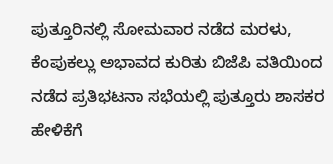ಪುತ್ತೂರಿನಲ್ಲಿ ಸೋಮವಾರ ನಡೆದ ಮರಳು, ಕೆಂಪುಕಲ್ಲು ಅಭಾವದ ಕುರಿತು ಬಿಜೆಪಿ ವತಿಯಿಂದ ನಡೆದ ಪ್ರತಿಭಟನಾ ಸಭೆಯಲ್ಲಿ ಪುತ್ತೂರು ಶಾಸಕರ ಹೇಳಿಕೆಗೆ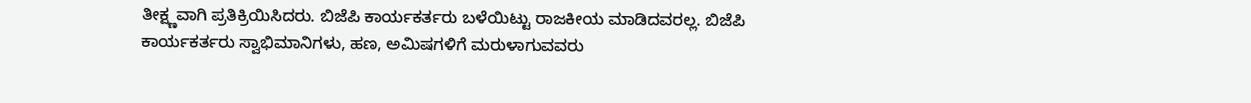ತೀಕ್ಷ್ಣವಾಗಿ ಪ್ರತಿಕ್ರಿಯಿಸಿದರು. ಬಿಜೆಪಿ ಕಾರ್ಯಕರ್ತರು ಬಳೆಯಿಟ್ಟು ರಾಜಕೀಯ ಮಾಡಿದವರಲ್ಲ. ಬಿಜೆಪಿ ಕಾರ್ಯಕರ್ತರು ಸ್ವಾಭಿಮಾನಿಗಳು, ಹಣ, ಅಮಿಷಗಳಿಗೆ ಮರುಳಾಗುವವರು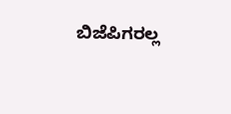ಬಿಜೆಪಿಗರಲ್ಲ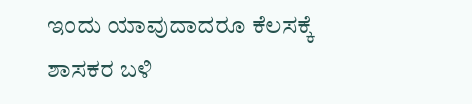ಇಂದು ಯಾವುದಾದರೂ ಕೆಲಸಕ್ಕೆ ಶಾಸಕರ ಬಳಿ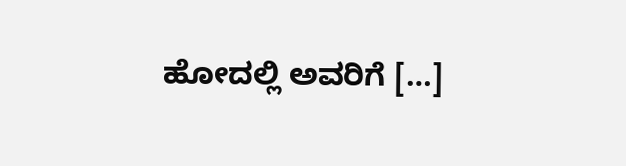ಹೋದಲ್ಲಿ ಅವರಿಗೆ […]